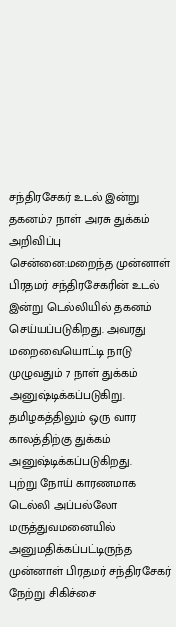சந்திரசேகர் உடல் இன்று தகனம்:7 நாள் அரசு துக்கம் அறிவிப்பு
சென்னை:மறைந்த முன்னாள் பிரதமர் சந்திரசேகரின் உடல் இன்று டெல்லியில் தகனம் செய்யப்படுகிறது. அவரது மறைவையொட்டி நாடு முழுவதும் 7 நாள் துக்கம் அனுஷ்டிக்கப்படுகிறு. தமிழகத்திலும் ஒரு வார காலத்திற்கு துக்கம் அனுஷ்டிக்கப்படுகிறது.
புற்று நோய் காரணமாக டெல்லி அப்பல்லோ மருத்துவமனையில் அனுமதிக்கப்பட்டிருந்த முன்னாள் பிரதமர் சந்திரசேகர் நேற்று சிகிச்சை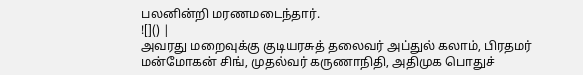பலனின்றி மரணமடைந்தார்.
![]() |
அவரது மறைவுக்கு குடியரசுத் தலைவர் அப்துல் கலாம், பிரதமர் மன்மோகன் சிங், முதல்வர் கருணாநிதி, அதிமுக பொதுச்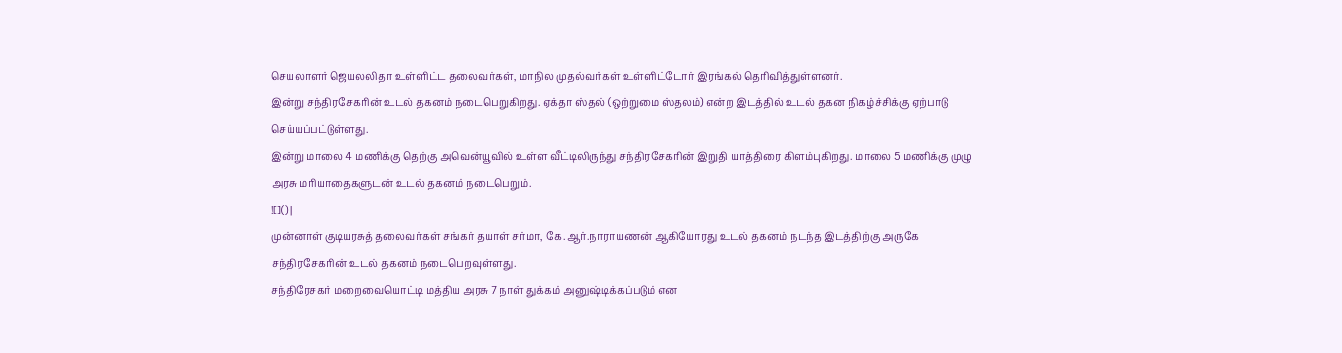செயலாளர் ஜெயலலிதா உள்ளிட்ட தலைவர்கள், மாநில முதல்வர்கள் உள்ளிட்டோர் இரங்கல் தெரிவித்துள்ளனர்.
இன்று சந்திரசேகரின் உடல் தகனம் நடைபெறுகிறது. ஏக்தா ஸ்தல் (ஒற்றுமை ஸ்தலம்) என்ற இடத்தில் உடல் தகன நிகழ்ச்சிக்கு ஏற்பாடு செய்யப்பட்டுள்ளது.
இன்று மாலை 4 மணிக்கு தெற்கு அவென்யூவில் உள்ள வீட்டிலிருந்து சந்திரசேகரின் இறுதி யாத்திரை கிளம்புகிறது. மாலை 5 மணிக்கு முழு அரசு மரியாதைகளுடன் உடல் தகனம் நடைபெறும்.
![]() |
முன்னாள் குடியரசுத் தலைவர்கள் சங்கர் தயாள் சர்மா, கே.ஆர்.நாராயணன் ஆகியோரது உடல் தகனம் நடந்த இடத்திற்கு அருகே சந்திரசேகரின் உடல் தகனம் நடைபெறவுள்ளது.
சந்திரேசகர் மறைவையொட்டி மத்திய அரசு 7 நாள் துக்கம் அனுஷ்டிக்கப்படும் என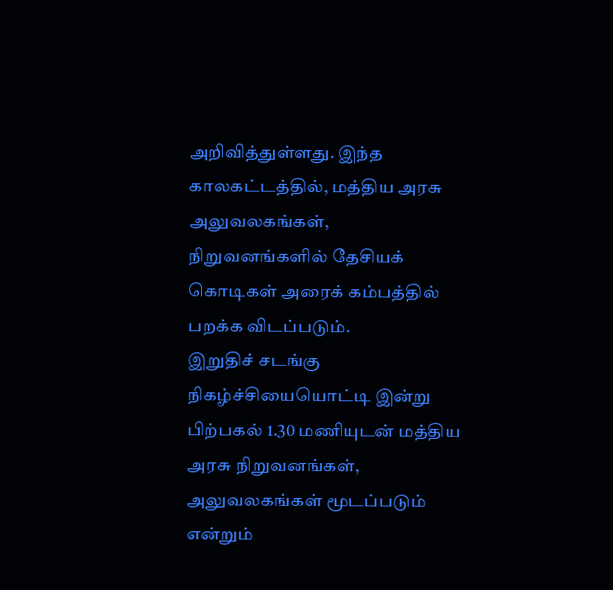அறிவித்துள்ளது. இந்த காலகட்டத்தில், மத்திய அரசு அலுவலகங்கள், நிறுவனங்களில் தேசியக் கொடிகள் அரைக் கம்பத்தில் பறக்க விடப்படும்.
இறுதிச் சடங்கு நிகழ்ச்சியையொட்டி இன்று பிற்பகல் 1.30 மணியுடன் மத்திய அரசு நிறுவனங்கள், அலுவலகங்கள் மூடப்படும் என்றும்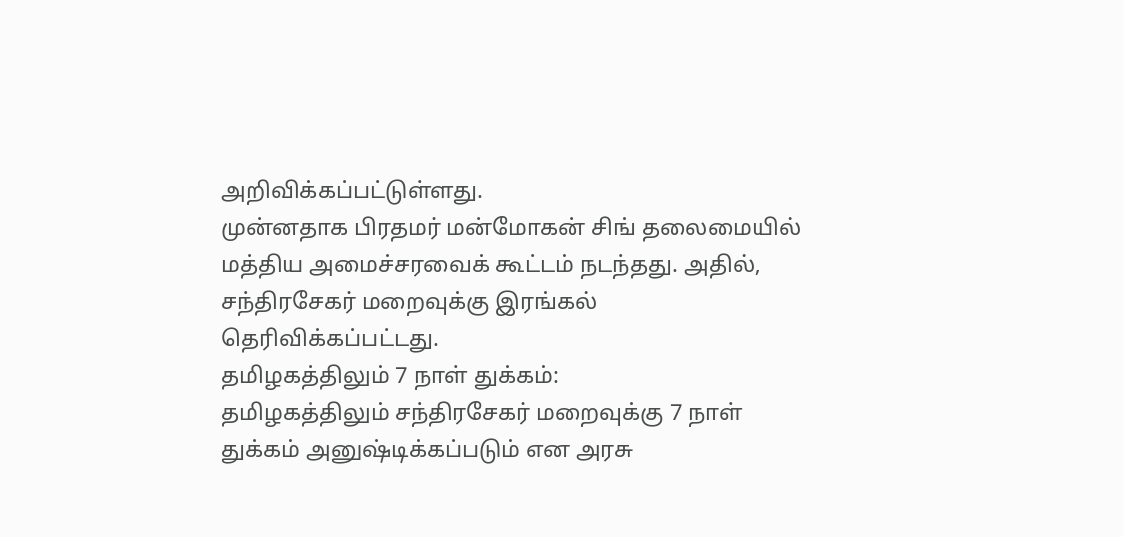அறிவிக்கப்பட்டுள்ளது.
முன்னதாக பிரதமர் மன்மோகன் சிங் தலைமையில் மத்திய அமைச்சரவைக் கூட்டம் நடந்தது. அதில், சந்திரசேகர் மறைவுக்கு இரங்கல் தெரிவிக்கப்பட்டது.
தமிழகத்திலும் 7 நாள் துக்கம்:
தமிழகத்திலும் சந்திரசேகர் மறைவுக்கு 7 நாள் துக்கம் அனுஷ்டிக்கப்படும் என அரசு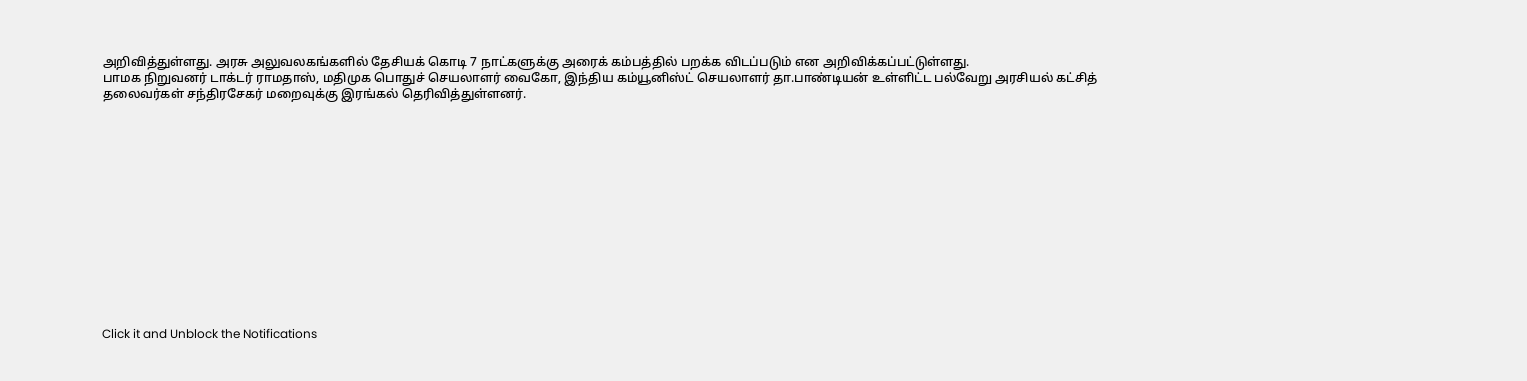அறிவித்துள்ளது. அரசு அலுவலகங்களில் தேசியக் கொடி 7 நாட்களுக்கு அரைக் கம்பத்தில் பறக்க விடப்படும் என அறிவிக்கப்பட்டுள்ளது.
பாமக நிறுவனர் டாக்டர் ராமதாஸ், மதிமுக பொதுச் செயலாளர் வைகோ, இந்திய கம்யூனிஸ்ட் செயலாளர் தா.பாண்டியன் உள்ளிட்ட பல்வேறு அரசியல் கட்சித் தலைவர்கள் சந்திரசேகர் மறைவுக்கு இரங்கல் தெரிவித்துள்ளனர்.














Click it and Unblock the Notifications